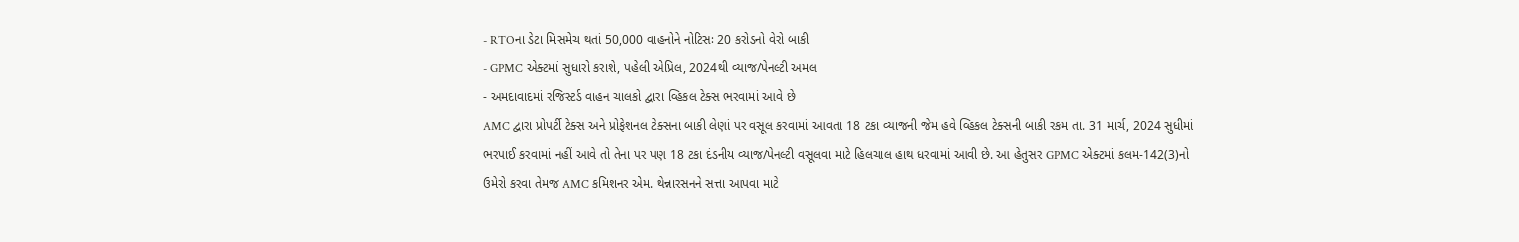- RTOના ડેટા મિસમેચ થતાં 50,000 વાહનોને નોટિસઃ 20 કરોડનો વેરો બાકી
- GPMC એક્ટમાં સુધારો કરાશે, પહેલી એપ્રિલ, 2024થી વ્યાજ/પેનલ્ટી અમલ
- અમદાવાદમાં રજિસ્ટર્ડ વાહન ચાલકો દ્વારા વ્હિકલ ટેક્સ ભરવામાં આવે છે
AMC દ્વારા પ્રોપર્ટી ટેક્સ અને પ્રોફેશનલ ટેક્સના બાકી લેણાં પર વસૂલ કરવામાં આવતા 18 ટકા વ્યાજની જેમ હવે વ્હિકલ ટેક્સની બાકી રકમ તા. 31 માર્ચ, 2024 સુધીમાં ભરપાઈ કરવામાં નહીં આવે તો તેના પર પણ 18 ટકા દંડનીય વ્યાજ/પેનલ્ટી વસૂલવા માટે હિલચાલ હાથ ધરવામાં આવી છે. આ હેતુસર GPMC એક્ટમાં કલમ-142(3)નો ઉમેરો કરવા તેમજ AMC કમિશનર એમ. થેન્નારસનને સત્તા આપવા માટે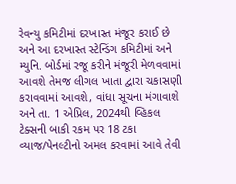રેવન્યુ કમિટીમાં દરખાસ્ત મંજૂર કરાઈ છે અને આ દરખાસ્ત સ્ટેન્ડિંગ કમિટીમાં અને મ્યુનિ. બોર્ડમાં રજૂ કરીને મંજૂરી મેળવવામાં આવશે તેમજ લીગલ ખાતા દ્વારા ચકાસણી કરાવવામાં આવશે, વાંધા સૂચના મંગાવાશે અને તા. 1 એપ્રિલ, 2024થી વ્હિકલ ટેક્સની બાકી રકમ પર 18 ટકા વ્યાજ/પેનલ્ટીનો અમલ કરવામાં આવે તેવી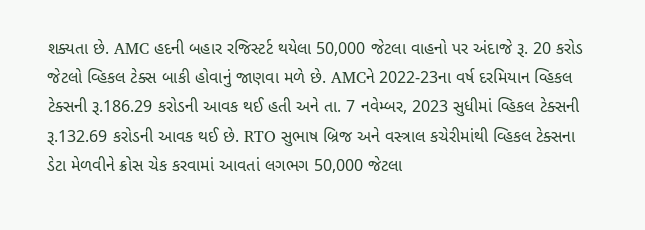શક્યતા છે. AMC હદની બહાર રજિસ્ટર્ટ થયેલા 50,000 જેટલા વાહનો પર અંદાજે રૂ. 20 કરોડ જેટલો વ્હિકલ ટેક્સ બાકી હોવાનું જાણવા મળે છે. AMCને 2022-23ના વર્ષ દરમિયાન વ્હિકલ ટેક્સની રૂ.186.29 કરોડની આવક થઈ હતી અને તા. 7 નવેમ્બર, 2023 સુધીમાં વ્હિકલ ટેક્સની રૂ.132.69 કરોડની આવક થઈ છે. RTO સુભાષ બ્રિજ અને વસ્ત્રાલ કચેરીમાંથી વ્હિકલ ટેક્સના ડેટા મેળવીને ક્રોસ ચેક કરવામાં આવતાં લગભગ 50,000 જેટલા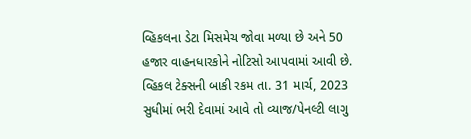વ્હિકલના ડેટા મિસમેચ જોવા મળ્યા છે અને 50 હજાર વાહનધારકોને નોટિસો આપવામાં આવી છે. વ્હિકલ ટેક્સની બાકી રકમ તા. 31 માર્ચ, 2023 સુધીમાં ભરી દેવામાં આવે તો વ્યાજ/પેનલ્ટી લાગુ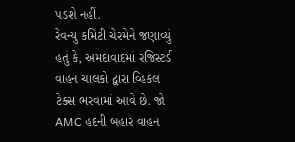પડશે નહીં.
રેવન્યુ કમિટી ચેરમેને જણાવ્યું હતું કે, અમદાવાદમાં રજિસ્ટર્ડ વાહન ચાલકો દ્વારા વ્હિકલ ટેક્સ ભરવામાં આવે છે. જો AMC હદની બહાર વાહન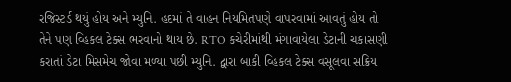રજિસ્ટર્ડ થયું હોય અને મ્યુનિ. હદમાં તે વાહન નિયમિતપણે વાપરવામાં આવતું હોય તો તેને પણ વ્હિકલ ટેક્સ ભરવાનો થાય છે. RTO કચેરીમાંથી મંગાવાયેલા ડેટાની ચકાસણી કરાતાં ડેટા મિસમેચ જોવા મળ્યા પછી મ્યુનિ. દ્વારા બાકી વ્હિકલ ટેક્સ વસૂલવા સક્રિય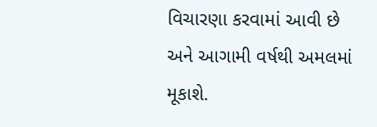વિચારણા કરવામાં આવી છે અને આગામી વર્ષથી અમલમાં મૂકાશે.